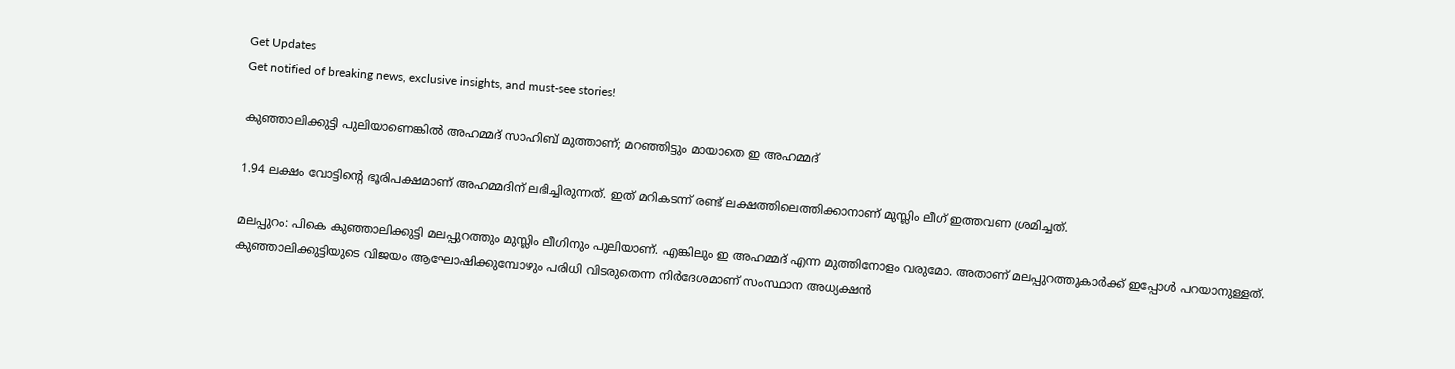Get Updates
Get notified of breaking news, exclusive insights, and must-see stories!

കുഞ്ഞാലിക്കുട്ടി പുലിയാണെങ്കില്‍ അഹമ്മദ് സാഹിബ് മുത്താണ്; മറഞ്ഞിട്ടും മായാതെ ഇ അഹമ്മദ്

1.94 ലക്ഷം വോട്ടിന്റെ ഭൂരിപക്ഷമാണ് അഹമ്മദിന് ലഭിച്ചിരുന്നത്. ഇത് മറികടന്ന് രണ്ട് ലക്ഷത്തിലെത്തിക്കാനാണ് മുസ്ലിം ലീഗ് ഇത്തവണ ശ്രമിച്ചത്.

മലപ്പുറം: പികെ കുഞ്ഞാലിക്കുട്ടി മലപ്പുറത്തും മുസ്ലിം ലീഗിനും പുലിയാണ്. എങ്കിലും ഇ അഹമ്മദ് എന്ന മുത്തിനോളം വരുമോ. അതാണ് മലപ്പുറത്തുകാര്‍ക്ക് ഇപ്പോള്‍ പറയാനുള്ളത്. കുഞ്ഞാലിക്കുട്ടിയുടെ വിജയം ആഘോഷിക്കുമ്പോഴും പരിധി വിടരുതെന്ന നിര്‍ദേശമാണ് സംസ്ഥാന അധ്യക്ഷന്‍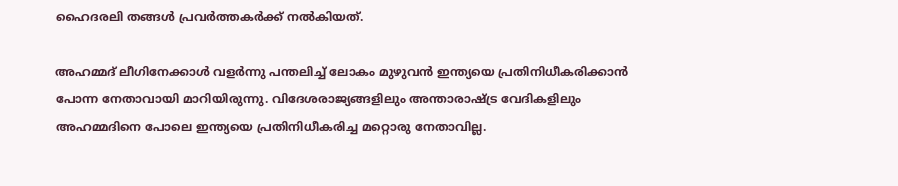ഹൈദരലി തങ്ങള്‍ പ്രവര്‍ത്തകര്‍ക്ക് നല്‍കിയത്.

അഹമ്മദ് ലീഗിനേക്കാള്‍ വളര്‍ന്നു പന്തലിച്ച് ലോകം മുഴുവന്‍ ഇന്ത്യയെ പ്രതിനിധീകരിക്കാന്‍ പോന്ന നേതാവായി മാറിയിരുന്നു. വിദേശരാജ്യങ്ങളിലും അന്താരാഷ്ട്ര വേദികളിലും അഹമ്മദിനെ പോലെ ഇന്ത്യയെ പ്രതിനിധീകരിച്ച മറ്റൊരു നേതാവില്ല.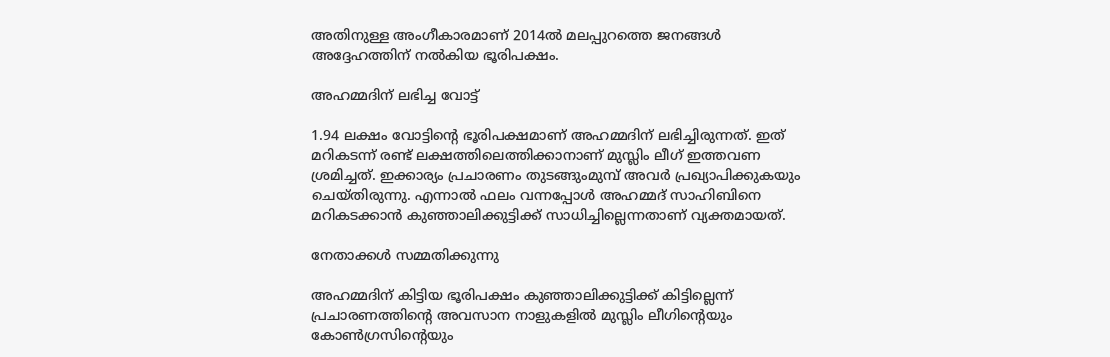അതിനുള്ള അംഗീകാരമാണ് 2014ല്‍ മലപ്പുറത്തെ ജനങ്ങള്‍ അദ്ദേഹത്തിന് നല്‍കിയ ഭൂരിപക്ഷം.

അഹമ്മദിന് ലഭിച്ച വോട്ട്

1.94 ലക്ഷം വോട്ടിന്റെ ഭൂരിപക്ഷമാണ് അഹമ്മദിന് ലഭിച്ചിരുന്നത്. ഇത് മറികടന്ന് രണ്ട് ലക്ഷത്തിലെത്തിക്കാനാണ് മുസ്ലിം ലീഗ് ഇത്തവണ ശ്രമിച്ചത്. ഇക്കാര്യം പ്രചാരണം തുടങ്ങുംമുമ്പ് അവര്‍ പ്രഖ്യാപിക്കുകയും ചെയ്തിരുന്നു. എന്നാല്‍ ഫലം വന്നപ്പോള്‍ അഹമ്മദ് സാഹിബിനെ മറികടക്കാന്‍ കുഞ്ഞാലിക്കുട്ടിക്ക് സാധിച്ചില്ലെന്നതാണ് വ്യക്തമായത്.

നേതാക്കള്‍ സമ്മതിക്കുന്നു

അഹമ്മദിന് കിട്ടിയ ഭൂരിപക്ഷം കുഞ്ഞാലിക്കുട്ടിക്ക് കിട്ടില്ലെന്ന് പ്രചാരണത്തിന്റെ അവസാന നാളുകളില്‍ മുസ്ലിം ലീഗിന്റെയും കോണ്‍ഗ്രസിന്റെയും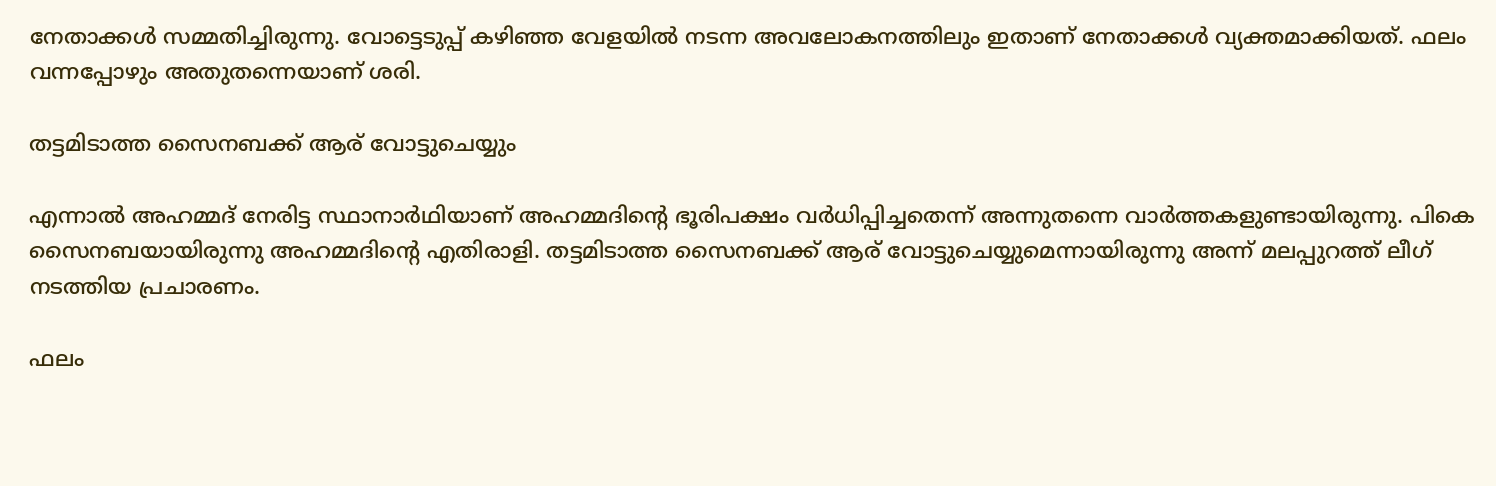നേതാക്കള്‍ സമ്മതിച്ചിരുന്നു. വോട്ടെടുപ്പ് കഴിഞ്ഞ വേളയില്‍ നടന്ന അവലോകനത്തിലും ഇതാണ് നേതാക്കള്‍ വ്യക്തമാക്കിയത്. ഫലം വന്നപ്പോഴും അതുതന്നെയാണ് ശരി.

തട്ടമിടാത്ത സൈനബക്ക് ആര് വോട്ടുചെയ്യും

എന്നാല്‍ അഹമ്മദ് നേരിട്ട സ്ഥാനാര്‍ഥിയാണ് അഹമ്മദിന്റെ ഭൂരിപക്ഷം വര്‍ധിപ്പിച്ചതെന്ന് അന്നുതന്നെ വാര്‍ത്തകളുണ്ടായിരുന്നു. പികെ സൈനബയായിരുന്നു അഹമ്മദിന്റെ എതിരാളി. തട്ടമിടാത്ത സൈനബക്ക് ആര് വോട്ടുചെയ്യുമെന്നായിരുന്നു അന്ന് മലപ്പുറത്ത് ലീഗ് നടത്തിയ പ്രചാരണം.

ഫലം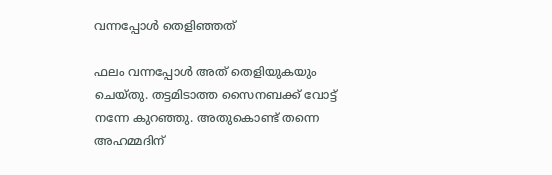വന്നപ്പോള്‍ തെളിഞ്ഞത്

ഫലം വന്നപ്പോള്‍ അത് തെളിയുകയും ചെയ്തു. തട്ടമിടാത്ത സൈനബക്ക് വോട്ട് നന്നേ കുറഞ്ഞു. അതുകൊണ്ട് തന്നെ അഹമ്മദിന്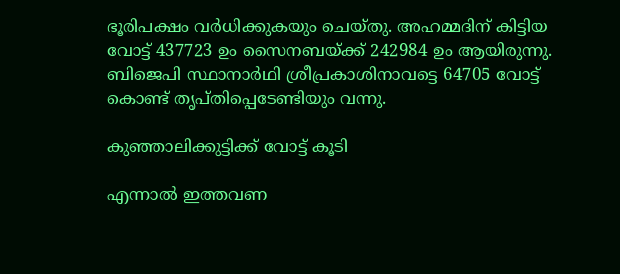ഭൂരിപക്ഷം വര്‍ധിക്കുകയും ചെയ്തു. അഹമ്മദിന് കിട്ടിയ വോട്ട് 437723 ഉം സൈനബയ്ക്ക് 242984 ഉം ആയിരുന്നു. ബിജെപി സ്ഥാനാര്‍ഥി ശ്രീപ്രകാശിനാവട്ടെ 64705 വോട്ട് കൊണ്ട് തൃപ്തിപ്പെടേണ്ടിയും വന്നു.

കുഞ്ഞാലിക്കുട്ടിക്ക് വോട്ട് കൂടി

എന്നാല്‍ ഇത്തവണ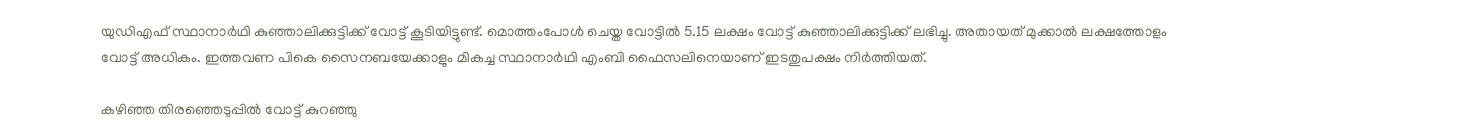യുഡിഎഫ് സ്ഥാനാര്‍ഥി കുഞ്ഞാലിക്കുട്ടിക്ക് വോട്ട് കൂടിയിട്ടുണ്ട്. മൊത്തംപോള്‍ ചെയ്ത വോട്ടില്‍ 5.15 ലക്ഷം വോട്ട് കുഞ്ഞാലിക്കുട്ടിക്ക് ലഭിച്ചു. അതായത് മുക്കാല്‍ ലക്ഷത്തോളം വോട്ട് അധികം. ഇത്തവണ പികെ സൈനബയേക്കാളും മികച്ച സ്ഥാനാര്‍ഥി എംബി ഫൈസലിനെയാണ് ഇടതുപക്ഷം നിര്‍ത്തിയത്.

കഴിഞ്ഞ തിരഞ്ഞെടുപ്പില്‍ വോട്ട് കുറഞ്ഞു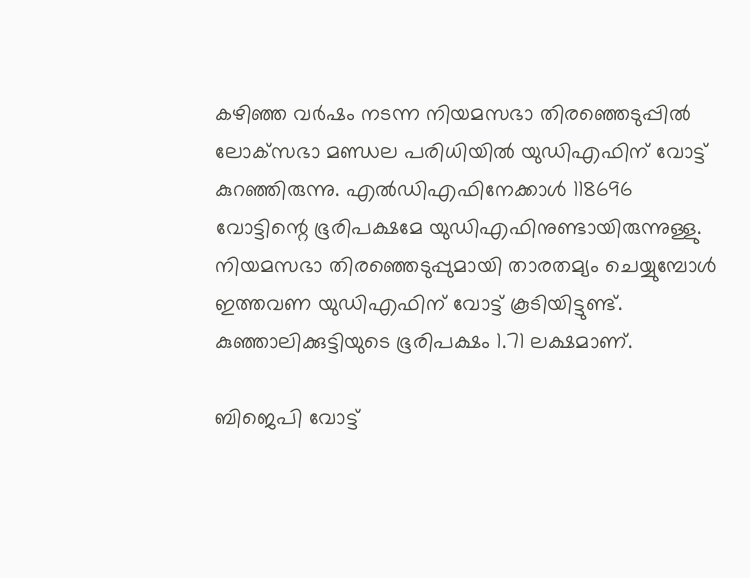കഴിഞ്ഞ വര്‍ഷം നടന്ന നിയമസഭാ തിരഞ്ഞെടുപ്പില്‍ ലോക്‌സഭാ മണ്ഡല പരിധിയില്‍ യുഡിഎഫിന് വോട്ട് കുറഞ്ഞിരുന്നു. എല്‍ഡിഎഫിനേക്കാള്‍ 118696 വോട്ടിന്റെ ഭൂരിപക്ഷമേ യുഡിഎഫിനുണ്ടായിരുന്നുള്ളു. നിയമസഭാ തിരഞ്ഞെടുപ്പുമായി താരതമ്യം ചെയ്യുമ്പോള്‍ ഇത്തവണ യുഡിഎഫിന് വോട്ട് കൂടിയിട്ടുണ്ട്. കുഞ്ഞാലിക്കുട്ടിയുടെ ഭൂരിപക്ഷം 1.71 ലക്ഷമാണ്.

ബിജെപി വോട്ട്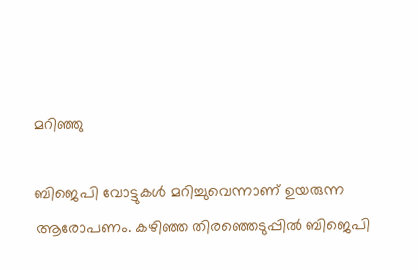മറിഞ്ഞു

ബിജെപി വോട്ടുകള്‍ മറിച്ചുവെന്നാണ് ഉയരുന്ന ആരോപണം. കഴിഞ്ഞ തിരഞ്ഞെടുപ്പില്‍ ബിജെപി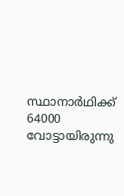സ്ഥാനാര്‍ഥിക്ക് 64000 വോട്ടായിരുന്നു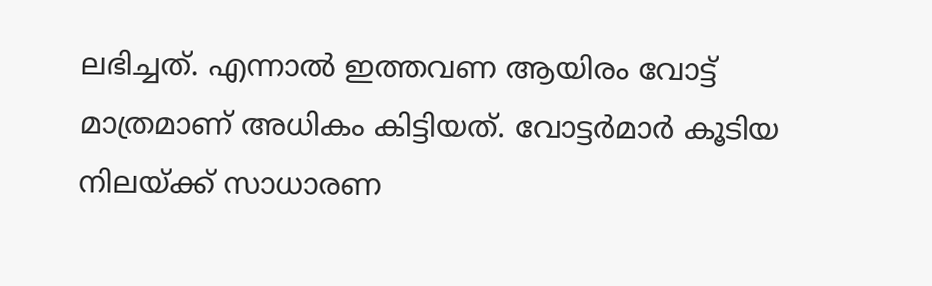ലഭിച്ചത്. എന്നാല്‍ ഇത്തവണ ആയിരം വോട്ട് മാത്രമാണ് അധികം കിട്ടിയത്. വോട്ടര്‍മാര്‍ കൂടിയ നിലയ്ക്ക് സാധാരണ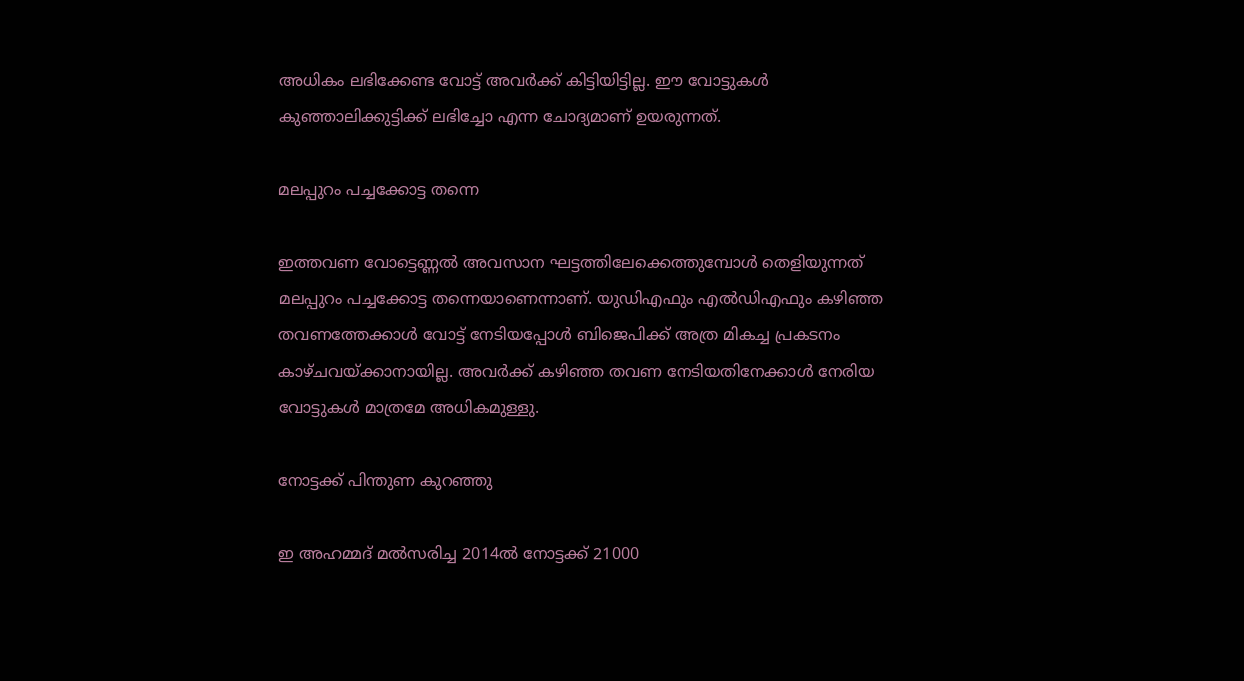അധികം ലഭിക്കേണ്ട വോട്ട് അവര്‍ക്ക് കിട്ടിയിട്ടില്ല. ഈ വോട്ടുകള്‍ കുഞ്ഞാലിക്കുട്ടിക്ക് ലഭിച്ചോ എന്ന ചോദ്യമാണ് ഉയരുന്നത്.

മലപ്പുറം പച്ചക്കോട്ട തന്നെ

ഇത്തവണ വോട്ടെണ്ണല്‍ അവസാന ഘട്ടത്തിലേക്കെത്തുമ്പോള്‍ തെളിയുന്നത് മലപ്പുറം പച്ചക്കോട്ട തന്നെയാണെന്നാണ്. യുഡിഎഫും എല്‍ഡിഎഫും കഴിഞ്ഞ തവണത്തേക്കാള്‍ വോട്ട് നേടിയപ്പോള്‍ ബിജെപിക്ക് അത്ര മികച്ച പ്രകടനം കാഴ്ചവയ്ക്കാനായില്ല. അവര്‍ക്ക് കഴിഞ്ഞ തവണ നേടിയതിനേക്കാള്‍ നേരിയ വോട്ടുകള്‍ മാത്രമേ അധികമുള്ളു.

നോട്ടക്ക് പിന്തുണ കുറഞ്ഞു

ഇ അഹമ്മദ് മല്‍സരിച്ച 2014ല്‍ നോട്ടക്ക് 21000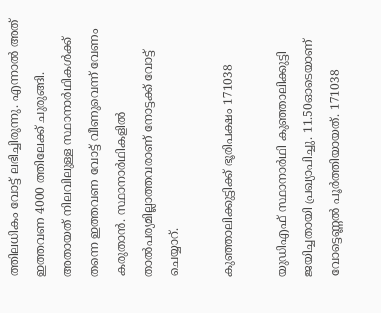ത്തിലധികം വോട്ട് ലഭിച്ചിരുന്നു. എന്നാല്‍ അത് ഇത്തവണ 4000 ത്തിലേക്ക് ചുരുങ്ങി. അതായത് നിലവിലുള്ള സ്ഥാനാര്‍ഥികള്‍ക്ക് തന്നെ ഇത്തവണ വോട്ട് വീണുവെന്ന് വേണം കരുതാന്‍. സ്ഥാനാര്‍ഥികളില്‍ താല്‍പര്യമില്ലാത്തവരാണ് നോട്ടക്ക് വോട്ട് ചെയ്യാറ്.

കുഞ്ഞാലിക്കുട്ടിക്ക് ഭൂരിപക്ഷം 171038

യുഡിഎഫ് സ്ഥാനാര്‍ഥി കുഞ്ഞാലിക്കുട്ടി ജയിച്ചതായി പ്രഖ്യാപിച്ചു. 11.50ഓടെയാണ് വോട്ടെണ്ണല്‍ പൂര്‍ത്തിയായത്. 171038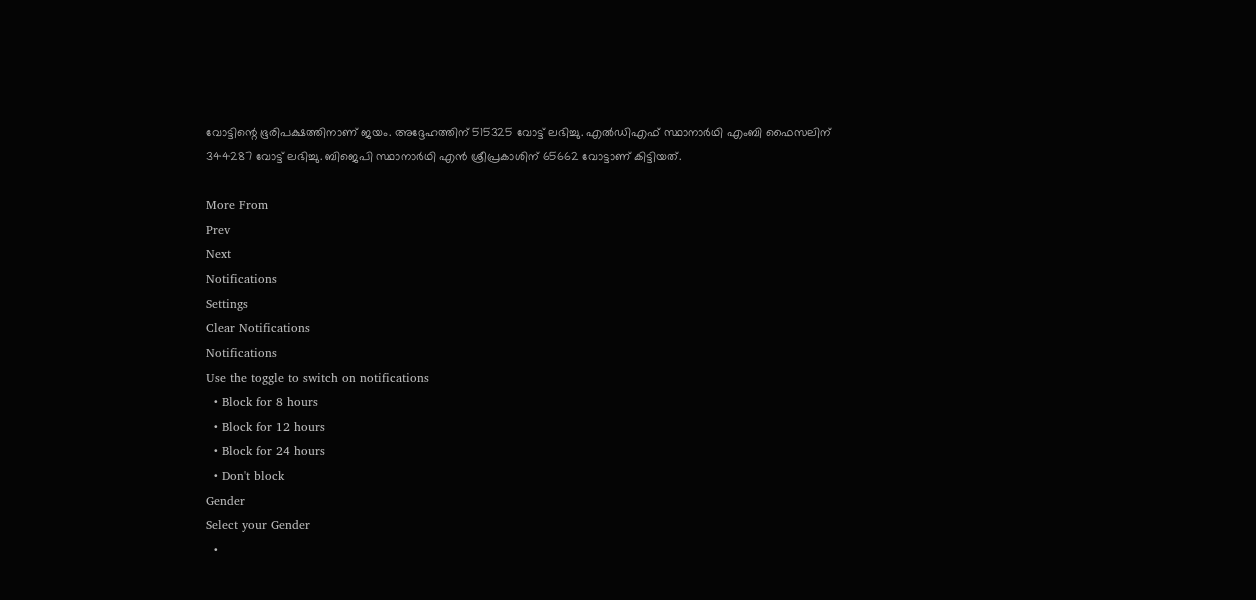വോട്ടിന്റെ ഭൂരിപക്ഷത്തിനാണ് ജയം. അദ്ദേഹത്തിന് 515325 വോട്ട് ലഭിച്ചു. എല്‍ഡിഎഫ് സ്ഥാനാര്‍ഥി എംബി ഫൈസലിന് 344287 വോട്ട് ലഭിച്ചു. ബിജെപി സ്ഥാനാര്‍ഥി എന്‍ ശ്രീപ്രകാശിന് 65662 വോട്ടാണ് കിട്ടിയത്.

More From
Prev
Next
Notifications
Settings
Clear Notifications
Notifications
Use the toggle to switch on notifications
  • Block for 8 hours
  • Block for 12 hours
  • Block for 24 hours
  • Don't block
Gender
Select your Gender
  •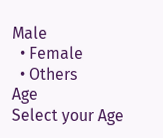Male
  • Female
  • Others
Age
Select your Age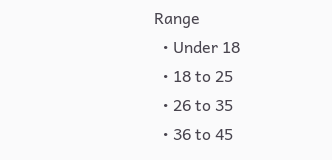Range
  • Under 18
  • 18 to 25
  • 26 to 35
  • 36 to 45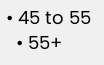• 45 to 55
  • 55+